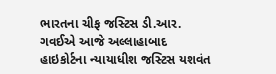ભારતના ચીફ જસ્ટિસ ડી.આર. ગવઈએ આજે અલ્લાહાબાદ હાઇકોર્ટના ન્યાયાધીશ જસ્ટિસ યશવંત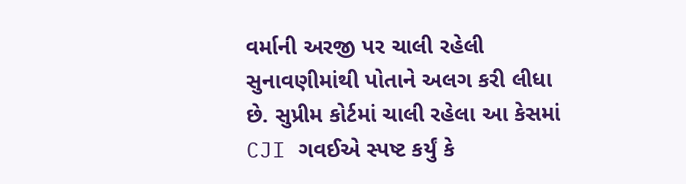વર્માની અરજી પર ચાલી રહેલી સુનાવણીમાંથી પોતાને અલગ કરી લીધા છે. સુપ્રીમ કોર્ટમાં ચાલી રહેલા આ કેસમાં CJI ગવઈએ સ્પષ્ટ કર્યું કે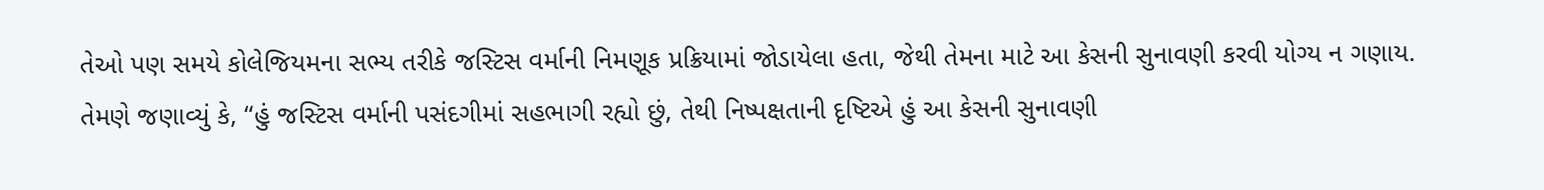તેઓ પણ સમયે કોલેજિયમના સભ્ય તરીકે જસ્ટિસ વર્માની નિમણૂક પ્રક્રિયામાં જોડાયેલા હતા, જેથી તેમના માટે આ કેસની સુનાવણી કરવી યોગ્ય ન ગણાય.
તેમણે જણાવ્યું કે, “હું જસ્ટિસ વર્માની પસંદગીમાં સહભાગી રહ્યો છું, તેથી નિષ્પક્ષતાની દૃષ્ટિએ હું આ કેસની સુનાવણી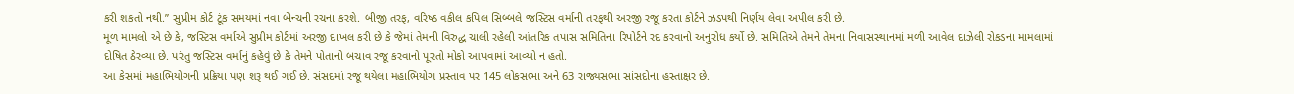કરી શકતો નથી.” સુપ્રીમ કોર્ટ ટૂંક સમયમાં નવા બેન્ચની રચના કરશે. બીજી તરફ, વરિષ્ઠ વકીલ કપિલ સિબ્બલે જસ્ટિસ વર્માની તરફથી અરજી રજૂ કરતા કોર્ટને ઝડપથી નિર્ણય લેવા અપીલ કરી છે.
મૂળ મામલો એ છે કે, જસ્ટિસ વર્માએ સુપ્રીમ કોર્ટમાં અરજી દાખલ કરી છે કે જેમાં તેમની વિરુદ્ધ ચાલી રહેલી આંતરિક તપાસ સમિતિના રિપોર્ટને રદ કરવાનો અનુરોધ કર્યો છે. સમિતિએ તેમને તેમના નિવાસસ્થાનમાં મળી આવેલ દાઝેલી રોકડના મામલામાં દોષિત ઠેરવ્યા છે. પરંતુ જસ્ટિસ વર્માનું કહેવું છે કે તેમને પોતાનો બચાવ રજૂ કરવાનો પૂરતો મોકો આપવામાં આવ્યો ન હતો.
આ કેસમાં મહાભિયોગની પ્રક્રિયા પણ શરૂ થઈ ગઈ છે. સંસદમાં રજૂ થયેલા મહાભિયોગ પ્રસ્તાવ પર 145 લોકસભા અને 63 રાજ્યસભા સાંસદોના હસ્તાક્ષર છે.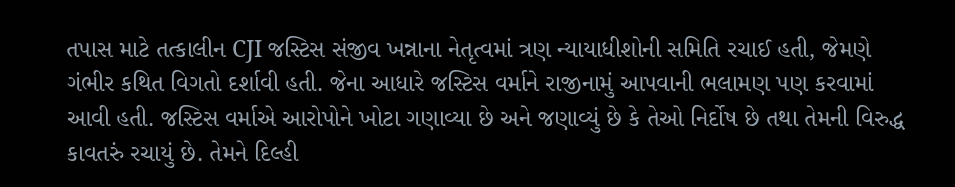તપાસ માટે તત્કાલીન CJI જસ્ટિસ સંજીવ ખન્નાના નેતૃત્વમાં ત્રણ ન્યાયાધીશોની સમિતિ રચાઈ હતી, જેમણે ગંભીર કથિત વિગતો દર્શાવી હતી. જેના આધારે જસ્ટિસ વર્માને રાજીનામું આપવાની ભલામણ પણ કરવામાં આવી હતી. જસ્ટિસ વર્માએ આરોપોને ખોટા ગણાવ્યા છે અને જણાવ્યું છે કે તેઓ નિર્દોષ છે તથા તેમની વિરુદ્ધ કાવતરું રચાયું છે. તેમને દિલ્હી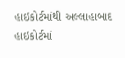હાઇકોર્ટમાંથી અલ્લાહાબાદ હાઇકોર્ટમાં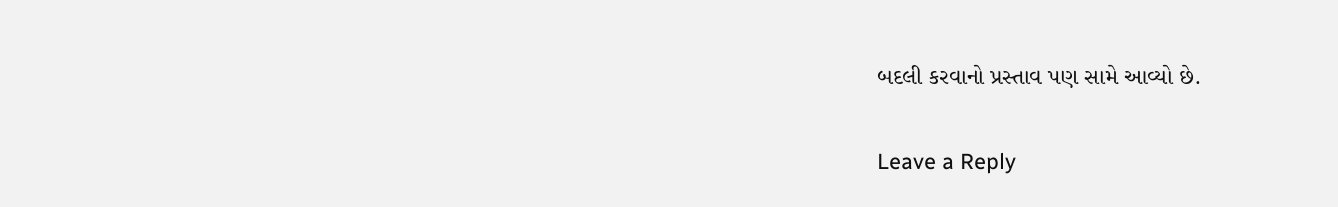બદલી કરવાનો પ્રસ્તાવ પણ સામે આવ્યો છે.

Leave a Reply